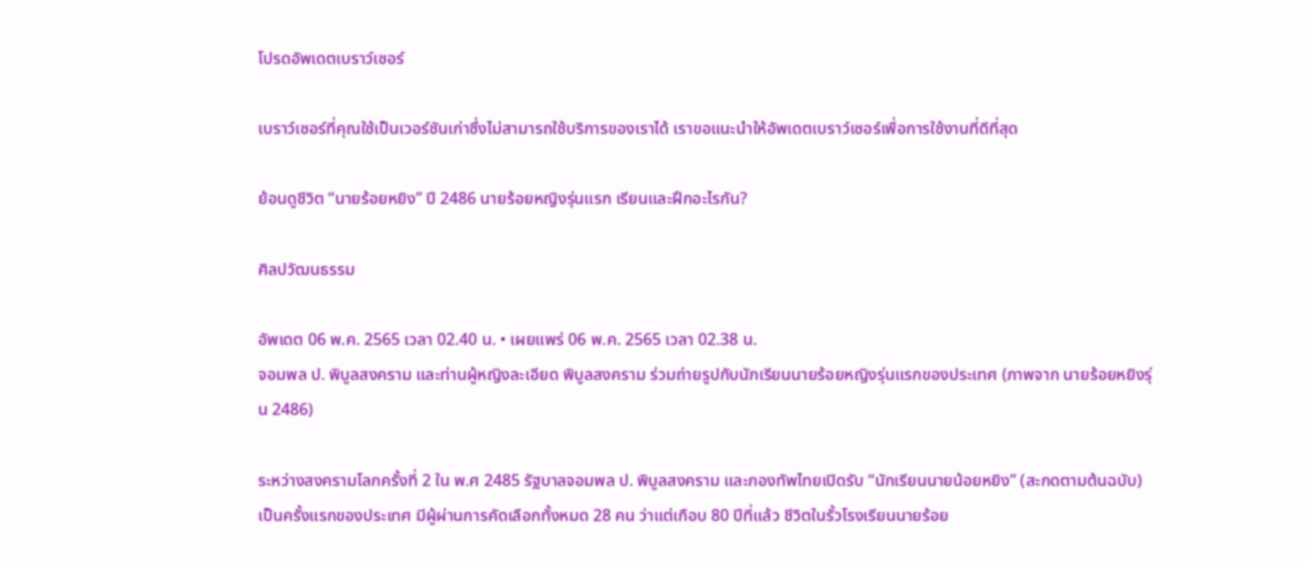โปรดอัพเดตเบราว์เซอร์

เบราว์เซอร์ที่คุณใช้เป็นเวอร์ชันเก่าซึ่งไม่สามารถใช้บริการของเราได้ เราขอแนะนำให้อัพเดตเบราว์เซอร์เพื่อการใช้งานที่ดีที่สุด

ย้อนดูชีวิต “นายร้อยหยิง” ปี 2486 นายร้อยหญิงรุ่นแรก เรียนและฝึกอะไรกัน?

ศิลปวัฒนธรรม

อัพเดต 06 พ.ค. 2565 เวลา 02.40 น. • เผยแพร่ 06 พ.ค. 2565 เวลา 02.38 น.
จอมพล ป. พิบูลสงคราม และท่านผู้หญิงละเอียด พิบูลสงคราม ร่วมถ่ายรูปกับนักเรียนนายร้อยหญิงรุ่นแรกของประเทศ (ภาพจาก นายร้อยหยิงรุ่น 2486)

ระหว่างสงครามโลกครั้งที่ 2 ใน พ.ศ 2485 รัฐบาลจอมพล ป. พิบูลสงคราม และกองทัพไทยเปิดรับ “นักเรียนนายน้อยหยิง” (สะกดตามต้นฉบับ) เป็นครั้งแรกของประเทศ มีผู้ผ่านการคัดเลือกทั้งหมด 28 คน ว่าแต่เกือบ 80 ปีที่แล้ว ชีวิตในรั้วโรงเรียนนายร้อย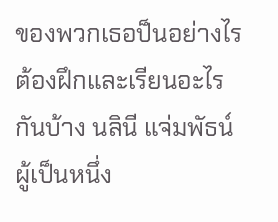ของพวกเธอป็นอย่างไร ต้องฝึกและเรียนอะไรกันบ้าง นลินี แจ่มพัธน์ ผู้เป็นหนึ่ง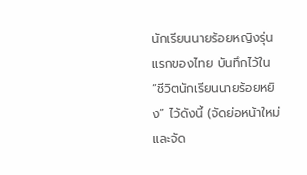นักเรียนนายร้อยหญิงรุ่นแรกของไทย บันทึกไว้ใน “ชีวิตนักเรียนนายร้อยหยิง” ไว้ดังนี้ (จัดย่อหน้าใหม่ และจัด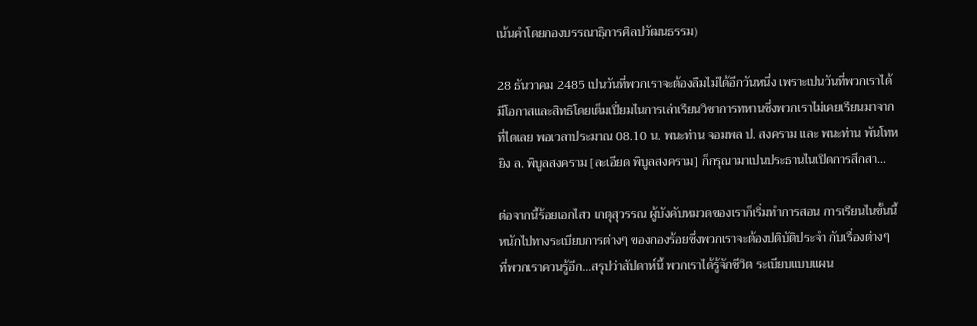เน้นคำโดยกองบรรณาธฺิการศิลปวัฒนธรรม)

28 ธันวาคม 2485 เปนวันที่พวกเราจะต้องลืมไม่ได้อีกวันหนึ่ง เพราะเปนวันที่พวกเราได้มีโอกาสและสิทธิโดยเต็มเปี่ยมไนการเล่าเรียนวิชาการทหานซึ่งพวกเราไม่เคยเรียนมาจากที่ไดเลย พอเวลาประมาณ 08.10 น. พนะท่าน จอมพล ป. สงคราม และ พนะท่าน พันโทหยิง ล. พิบูลสงคราม [ละเอียด พิบูลสงคราม] ก็กรุณามาเปนประธานไนเปิดการสึกสา…

ต่อจากนี้ร้อยเอกไสว เกตุสุวรรณ ผู้บังคับหมวดของเราก็เริ่มทำการสอน การเรียนไนขั้นนี้หนักไปทางระเบียบการต่างๆ ของกองร้อยซึ่งพวกเราจะต้องปติบัติประจำ กับเรื่องต่างๆ ที่พวกเราควนรู้อีก…สรุปว่าสัปดาห์นี้ พวกเราได้รู้จักชีวิต ระเบียบแบบแผน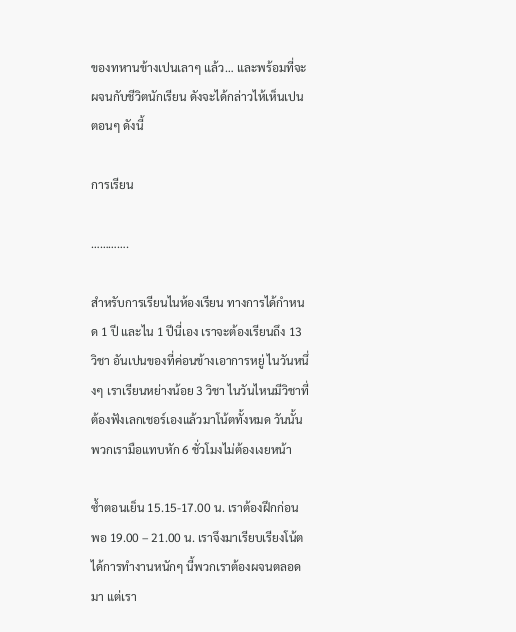ของทหานข้างเปนเลาๆ แล้ว… และพร้อมที่จะผจนกับชีวิตนักเรียน ดังจะได้กล่าวไห้เห็นเปนตอนๆ ดังนี้

การเรียน

………….

สำหรับการเรียนไนห้องเรียน ทางการได้กำหนด 1 ปี และไน 1 ปีนี่เอง เราจะต้องเรียนถึง 13 วิชา อันเปนของที่ค่อนข้างเอาการหยู่ ไนวันหนึ่งๆ เราเรียนหย่างน้อย 3 วิชา ไนวันไหนมีวิชาที่ต้องฟังเลกเชอร์เองแล้วมาโน้ตทั้งหมด วันนั้นพวกเรามือแทบหัก 6 ชั่วโมงไม่ต้องเงยหน้า

ซ้ำตอนเย็น 15.15-17.00 น. เราต้องฝึกก่อน พอ 19.00 – 21.00 น. เราจึงมาเรียบเรียงโน้ตได้การทำงานหนักๆ นี้พวกเราต้องผจนตลอดมา แต่เรา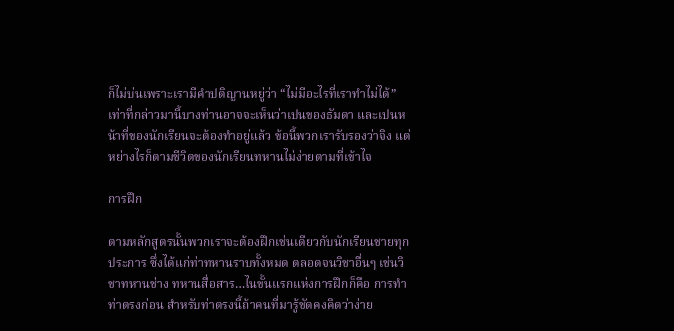ก็ไม่บ่นเพราะเรามีคำปติญานหยู่ว่า “ไม่มีอะไรที่เราทำไม่ได้” เท่าที่กล่าวมานี้บางท่านอาจจะเห็นว่าเปนของธัมดา และเปนหน้าที่ของนักเรียนจะต้องทำอยู่แล้ว ข้อนี้พวกเรารับรองว่าจิง แต่หย่างไรก็ตามชีวิตของนักเรียนทหานไม่ง่ายตามที่เข้าไจ

การฝึก

ตามหลักสูตรนั้นพวกเราจะต้องฝึกเช่นเดียวกับนักเรียนชายทุกประการ ซึ่งได้แก่ท่าทหานราบทั้งหมด ตลอดจนวิชาอื่นๆ เช่นวิชาทหานช่าง ทหานสื่อสาร…ไนขั้นแรกแห่งการฝึกก็คือ การทำท่าตรงก่อน สำหรับท่าตรงนี้ถ้าคนที่มารู้ชัดคงคิดว่าง่าย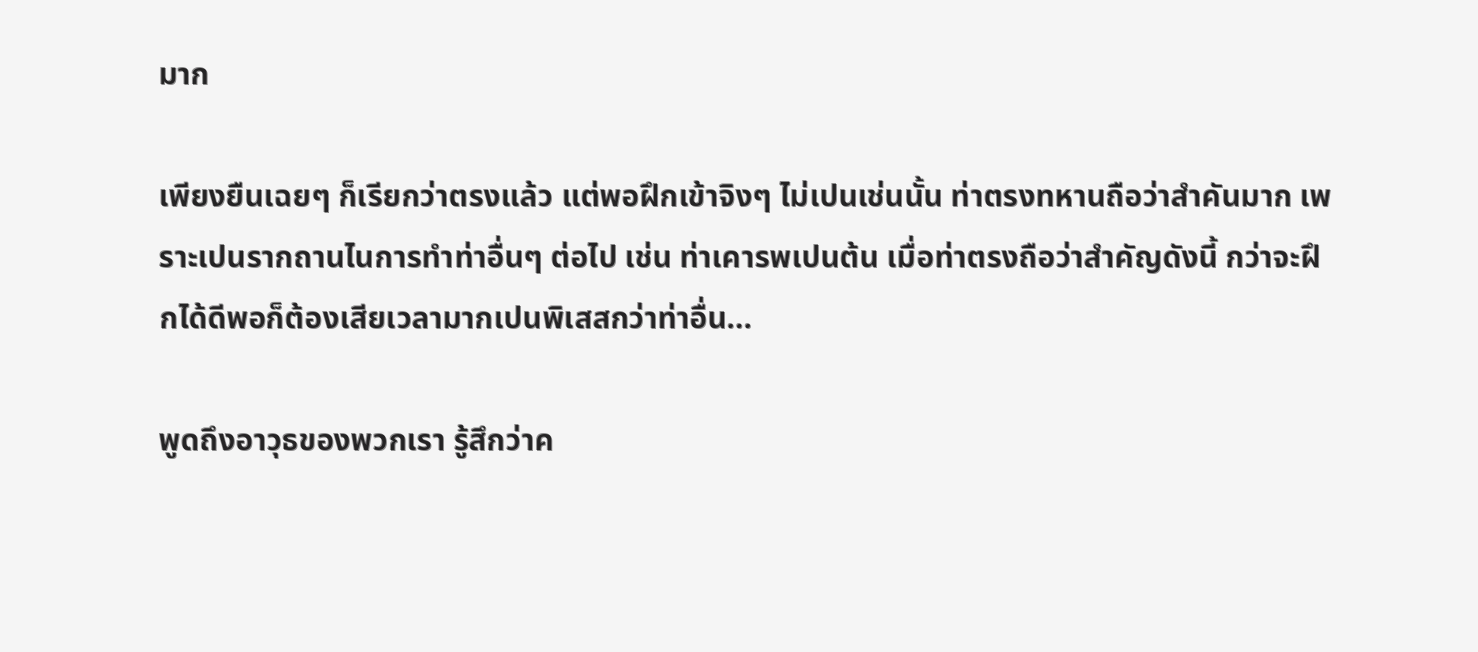มาก

เพียงยืนเฉยๆ ก็เรียกว่าตรงแล้ว แต่พอฝึกเข้าจิงๆ ไม่เปนเช่นนั้น ท่าตรงทหานถือว่าสำคันมาก เพราะเปนรากถานไนการทำท่าอื่นๆ ต่อไป เช่น ท่าเคารพเปนต้น เมื่อท่าตรงถือว่าสำคัญดังนี้ กว่าจะฝึกได้ดีพอก็ต้องเสียเวลามากเปนพิเสสกว่าท่าอื่น…

พูดถึงอาวุธของพวกเรา รู้สึกว่าค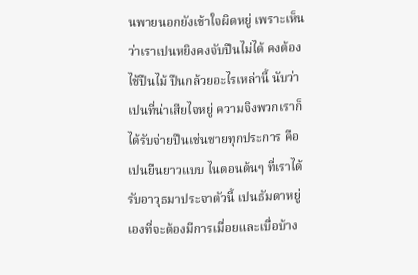นพายนอกยังเข้าใจผิดหยู่ เพราะเห็นว่าเราเปนหยิงคงจับปืนไม่ได้ คงต้องไช้ปืนไม้ ปืนกล้วยอะไรเหล่านี้ นับว่าเปนที่น่าเสียไจหยู่ ความจิงพวกเราก็ได้รับจ่ายปืนเช่นชายทุกประการ คือเปนยืนยาวแบบ ไนตอนต้นๆ ที่เราได้รับอาวุธมาประจาตัวนี้ เปนธัมดาหยู่เองที่จะต้องมีการเมื่อยและเบื่อบ้าง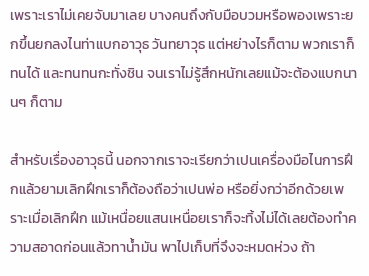เพราะเราไม่เคยจับมาเลย บางคนถึงกับมือบวมหรือพองเพราะยกขึ้นยกลงไนท่าแบกอาวุธ วันทยาวุธ แต่หย่างไรก็ตาม พวกเราก็ทนได้ และทนทนกะทั่งชิน จนเราไม่รู้สึกหนักเลยแม้จะต้องแบกนานๆ ก็ตาม

สำหรับเรื่องอาวุธนี้ นอกจากเราจะเรียกว่าเปนเครื่องมือไนการฝึกแล้วยามเลิกฝึกเราก็ต้องถือว่าเปนพ่อ หรือยิ่งกว่าอีกด้วยเพราะเมื่อเลิกฝึก แม้เหนื่อยแสนเหนื่อยเราก็จะทิ้งไม่ได้เลยต้องทำความสอาดก่อนแล้วทาน้ำมัน พาไปเก็บที่จึงจะหมดห่วง ถ้า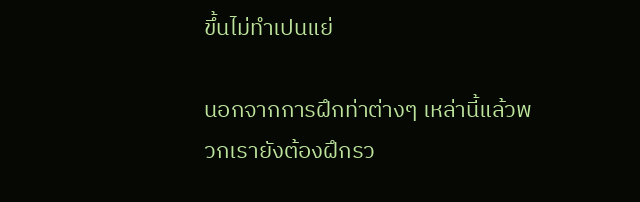ขึ้นไม่ทำเปนแย่

นอกจากการฝึกท่าต่างๆ เหล่านี้แล้วพวกเรายังต้องฝึกรว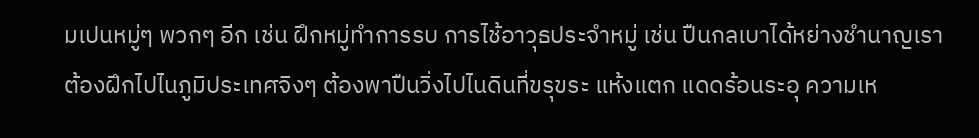มเปนหมู่ๆ พวกๆ อีก เช่น ฝึกหมู่ทำการรบ การไช้อาวุธประจำหมู่ เช่น ปืนกลเบาได้หย่างชำนาญเราต้องฝึกไปไนภูมิประเทศจิงๆ ต้องพาปืนวิ่งไปไนดินที่ขรุขระ แห้งแตก แดดร้อนระอุ ความเห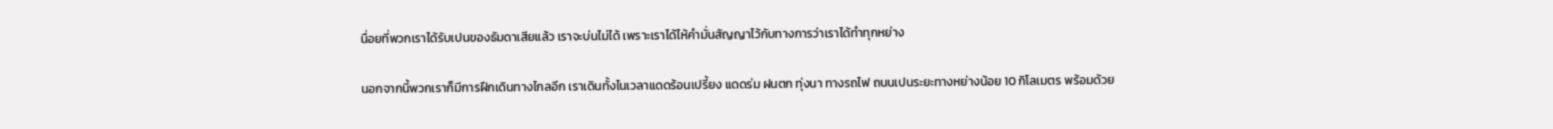นื่อยที่พวกเราได้รับเปนของธัมดาเสียแล้ว เราจะบ่นไม่ได้ เพราะเราได้ไห้คำมั่นสัญญาไว้กับทางการว่าเราได้ทำทุกหย่าง

นอกจากนี้พวกเราก็มีการฝึกเดินทางไกลอีก เราเดินทั้งไนเวลาแดดร้อนเปรี้ยง แดดร่ม ฝนตก ทุ่งนา ทางรถไฟ ถนนเปนระยะทางหย่างน้อย 10 กิโลเมตร พร้อมด้วย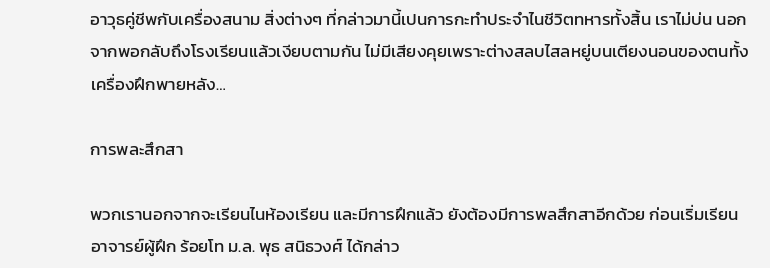อาวุธคู่ชีพกับเครื่องสนาม สิ่งต่างๆ ที่กล่าวมานี้เปนการกะทำประจำไนชีวิตทหารทั้งสิ้น เราไม่บ่น นอกจากพอกลับถึงโรงเรียนแล้วเงียบตามกัน ไม่มีเสียงคุยเพราะต่างสลบไสลหยู่บนเตียงนอนของตนทั้งเครื่องฝึกพายหลัง…

การพละสึกสา

พวกเรานอกจากจะเรียนไนห้องเรียน และมีการฝึกแล้ว ยังต้องมีการพลสึกสาอีกด้วย ก่อนเริ่มเรียน อาจารย์ผู้ฝึก ร้อยโท ม.ล. พุธ สนิธวงศ์ ได้กล่าว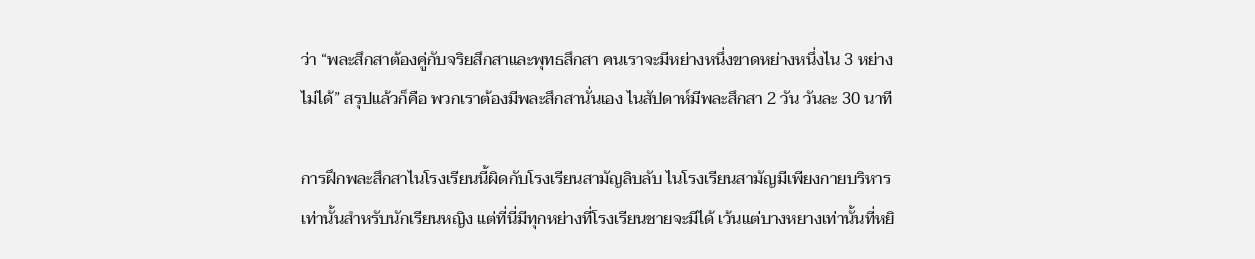ว่า “พละสึกสาต้องคู่กับจริยสึกสาและพุทธสึกสา คนเราจะมีหย่างหนึ่งขาดหย่างหนึ่งไน 3 หย่างไม่ได้” สรุปแล้วก็คือ พวกเราต้องมีพละสึกสานั่นเอง ไนสัปดาห์มีพละสึกสา 2 วัน วันละ 30 นาที

การฝึกพละสึกสาไนโรงเรียนนี้ผิดกับโรงเรียนสามัญลิบลับ ไนโรงเรียนสามัญมีเพียงกายบริหารเท่านั้นสำหรับนักเรียนหญิง แต่ที่นี่มีทุกหย่างที่โรงเรียนชายจะมีได้ เว้นแต่บางหยางเท่านั้นที่หยิ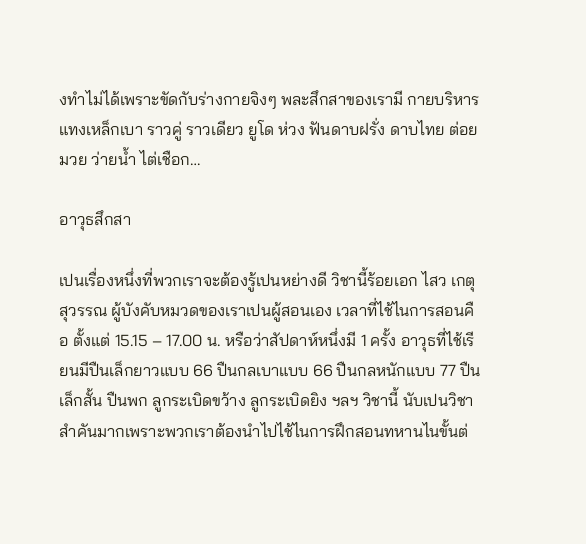งทำไม่ได้เพราะขัดกับร่างกายจิงๆ พละสึกสาของเรามี กายบริหาร แทงเหล็กเบา ราวคู่ ราวเดียว ยูโด ห่วง ฟันดาบฝรั่ง ดาบไทย ต่อยมวย ว่ายน้ำ ไต่เชือก…

อาวุธสึกสา

เปนเรื่องหนึ่งที่พวกเราจะต้องรู้เปนหย่างดี วิชานี้ร้อยเอก ไสว เกตุสุวรรณ ผู้บังคับหมวดของเราเปนผู้สอนเอง เวลาที่ไช้ไนการสอนคือ ตั้งแต่ 15.15 – 17.00 น. หรือว่าสัปดาห์หนึ่งมี 1 ครั้ง อาวุธที่ไช้เรียนมีปืนเล็กยาวแบบ 66 ปืนกลเบาแบบ 66 ปืนกลหนักแบบ 77 ปืนเล็กสั้น ปืนพก ลูกระเบิดขว้าง ลูกระเบิดยิง ฯลฯ วิชานี้ นับเปนวิชาสำคันมากเพราะพวกเราต้องนำไปไช้ไนการฝึกสอนทหานไนขั้นต่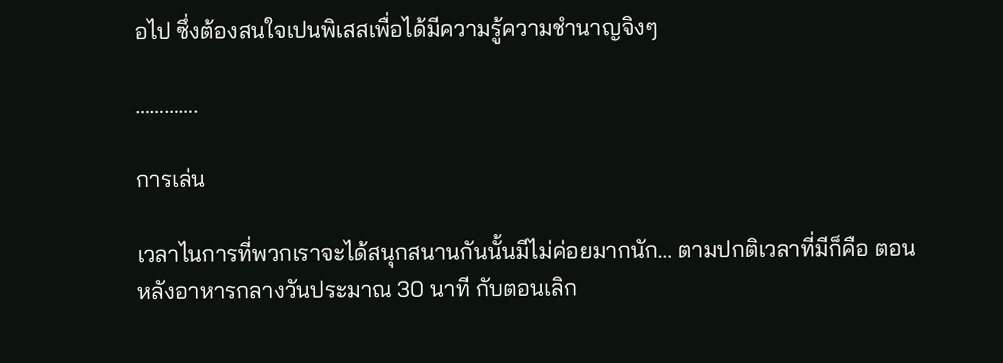อไป ซึ่งต้องสนใจเปนพิเสสเพื่อได้มีความรู้ความชำนาญจิงๆ

………….

การเล่น

เวลาไนการที่พวกเราจะได้สนุกสนานกันนั้นมีไม่ค่อยมากนัก… ตามปกติเวลาที่มีก็คือ ตอนหลังอาหารกลางวันประมาณ 30 นาที กับตอนเลิก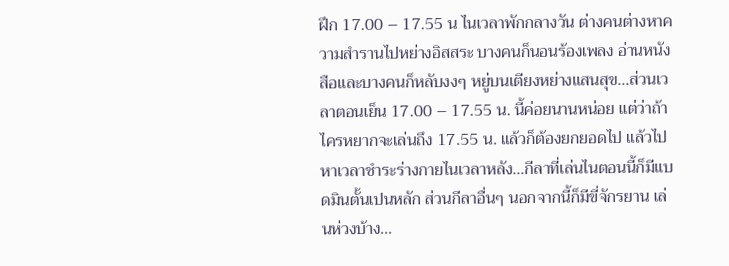ฝึก 17.00 – 17.55 น ไนเวลาพักกลางวัน ต่างคนต่างหาความสำรานไปหย่างอิสสระ บางคนก็นอนร้องเพลง อ่านหนังสือและบางคนก็หลับงงๆ หยู่บนเตียงหย่างแสนสุข…ส่วนเวลาตอนเย็น 17.00 – 17.55 น. นี้ค่อยนานหน่อย แต่ว่าถ้าไครหยากจะเล่นถึง 17.55 น. แล้วก็ต้องยกยอดไป แล้วไปหาเวลาชำระร่างกายไนเวลาหลัง…กีลาที่เล่นไนตอนนี้ก็มีแบดมินตั้นเปนหลัก ส่วนกีลาอื่นๆ นอกจากนี้ก็มีขี่จักรยาน เล่นห่วงบ้าง…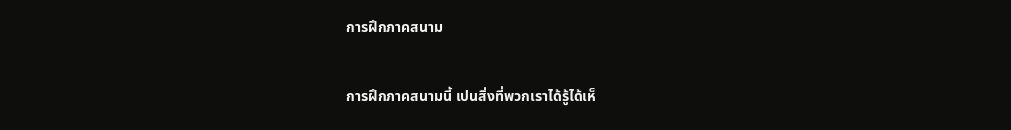การฝึกภาคสนาม

การฝึกภาคสนามนี้ เปนสิ่งที่พวกเราได้รู้ได้เห็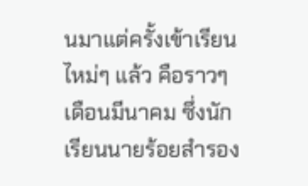นมาแต่ครั้งเข้าเรียนไหม่ๆ แล้ว คือราวๆ เดือนมีนาคม ซึ่งนักเรียนนายร้อยสำรอง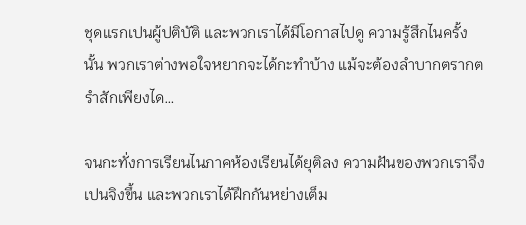ชุดแรกเปนผู้ปติบัติ และพวกเราได้มีโอกาสไปดู ความรู้สึกไนครั้งนั้น พวกเราต่างพอใจหยากจะได้กะทำบ้าง แม้จะต้องลำบากตรากตรำสักเพียงได…

จนกะทั่งการเรียนไนภาคห้องเรียนได้ยุติลง ความฝันของพวกเราจึงเปนจิงขึ้น และพวกเราได้ฝึกกันหย่างเต็ม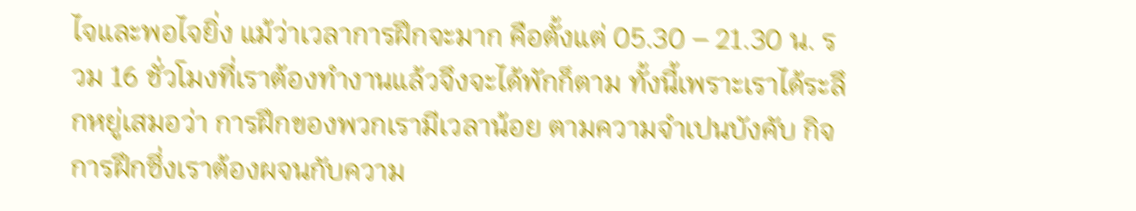ไจและพอไจยิ่ง แม้ว่าเวลาการฝึกจะมาก คือตั้งแต่ 05.30 – 21.30 น. รวม 16 ชั่วโมงที่เราต้องทำงานแล้วจึงจะได้พักก็ตาม ทั้งนี้เพราะเราได้ระลึกหยู่เสมอว่า การฝึกของพวกเรามีเวลาน้อย ตามความจำเปนบังคับ กิจการฝึกซึ่งเราต้องผจนกับความ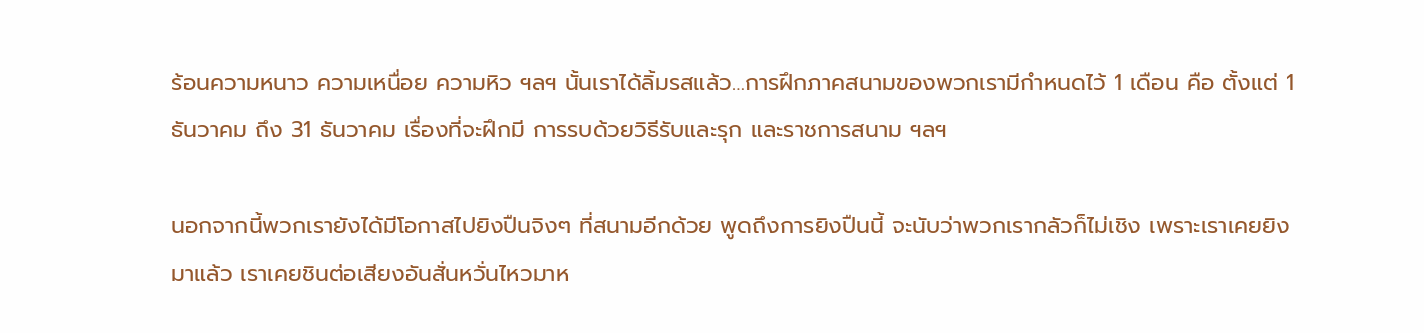ร้อนความหนาว ความเหนื่อย ความหิว ฯลฯ นั้นเราได้ลิ้มรสแล้ว…การฝึกภาคสนามของพวกเรามีกำหนดไว้ 1 เดือน คือ ตั้งแต่ 1 ธันวาคม ถึง 31 ธันวาคม เรื่องที่จะฝึกมี การรบด้วยวิธีรับและรุก และราชการสนาม ฯลฯ

นอกจากนี้พวกเรายังได้มีโอกาสไปยิงปืนจิงๆ ที่สนามอีกด้วย พูดถึงการยิงปืนนี้ จะนับว่าพวกเรากลัวก็ไม่เชิง เพราะเราเคยยิงมาแล้ว เราเคยชินต่อเสียงอันสั่นหวั่นไหวมาห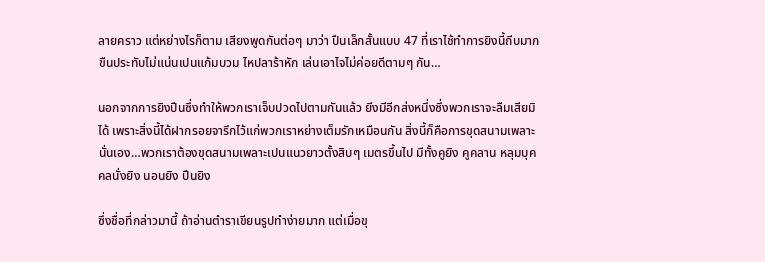ลายคราว แต่หย่างไรก็ตาม เสียงพูดกันต่อๆ มาว่า ปืนเล็กสั้นแบบ 47 ที่เราไช้ทำการยิงนี้ถีบมาก ขืนประทับไม่แน่นเปนแก้มบวม ไหปลาร้าหัก เล่นเอาไจไม่ค่อยดีตามๆ กัน…

นอกจากการยิงปืนซึ่งทำให้พวกเราเจ็บปวดไปตามกันแล้ว ยีงมีอีกส่งหนึ่งซึ่งพวกเราจะลืมเสียมิได้ เพราะสิ่งนี้ได้ฝากรอยจารึกไว้แก่พวกเราหย่างเต็มรักเหมือนกัน สิ่งนี้ก็คือการขุดสนามเพลาะนั่นเอง…พวกเราต้องขุดสนามเพลาะเปนแนวยาวตั้งสิบๆ เมตรขึ้นไป มีทั้งคูยิง คูคลาน หลุมบุคคลนั่งยิง นอนยิง ปืนยิง

ซึ่งชื่อที่กล่าวมานี้ ถ้าอ่านตำราเขียนรูปทำง่ายมาก แต่เมื่อขุ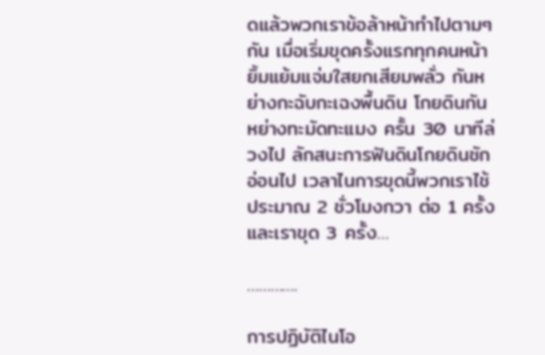ดแล้วพวกเราข้อล้าหน้าทำไปตามๆ กัน เมื่อเริ่มขุดครั้งแรกทุกคนหน้ายิ้มแย้มแจ่มใสยกเสียมพลั่ว กันหย่างกะฉับกะเฉงพื้นดิน โกยดินกันหย่างทะมัดทะแมง ครั้น 30 นาทีล่วงไป ลักสนะการฟันดินโกยดินชักอ่อนไป เวลาไนการขุดนี้พวกเราไช้ประมาณ 2 ชั่วโมงกวา ต่อ 1 ครั้ง และเราขุด 3 ครั้ง…

………….

การปฏิบัติไนโอ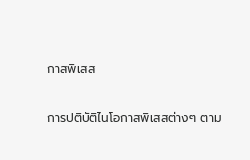กาสพิเสส

การปติบัติไนโอกาสพิเสสต่างๆ ตาม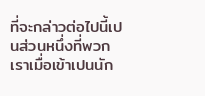ที่จะกล่าวต่อไปนี้เปนส่วนหนึ่งที่พวกเราเมื่อเข้าเปนนัก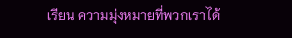เรียน ความมุ่งหมายที่พวกเราได้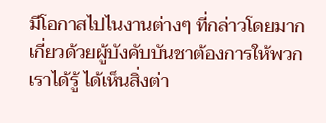มีโอกาสไปไนงานต่างๆ ที่กล่าวโดยมากเกี่ยวด้วยผู้บังคับบันชาต้องการให้พวกเราได้รู้ ได้เห็นสิ่งต่า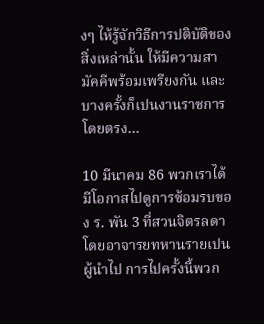งๆ ไห้รู้จักวิธีการปติบัติของสิ่งเหล่านั้น ให้มีความสามัคคีพร้อมเพรียงกัน และบางครั้งก็เปนงานราชการโดยตรง…

10 มีนาคม 86 พวกเราได้มีโอกาสไปดูการซ้อมรบของ ร. พัน 3 ที่สวนจิตรลดาโดยอาจารยทหานรายเปนผู้นำไป การไปครั้งนี้พวก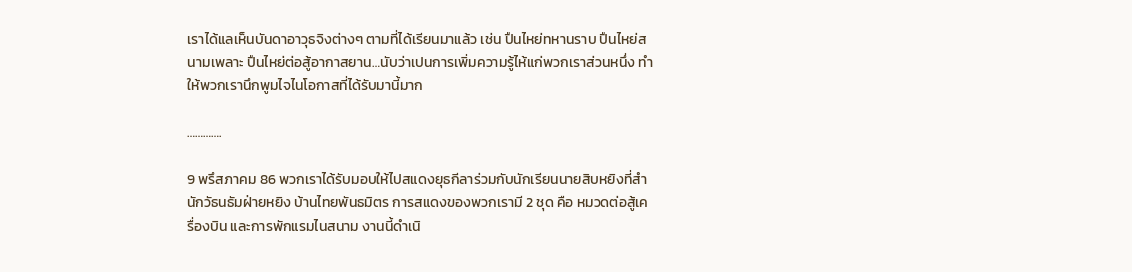เราได้แลเห็นบันดาอาวุธจิงต่างๆ ตามที่ได้เรียนมาแล้ว เช่น ปืนไหย่ทหานราบ ปืนไหย่สนามเพลาะ ปืนไหย่ต่อสู้อากาสยาน…นับว่าเปนการเพิ่มความรู้ไห้แก่พวกเราส่วนหนึ่ง ทำให้พวกเรานึกพูมไจไนโอกาสที่ได้รับมานี้มาก

………….

9 พรึสภาคม 86 พวกเราได้รับมอบให้ไปสแดงยุธกีลาร่วมกับนักเรียนนายสิบหยิงที่สำนักวัธนธัมฝ่ายหยิง บ้านไทยพันธมิตร การสแดงของพวกเรามี 2 ชุด คือ หมวดต่อสู้เครื่องบิน และการพักแรมไนสนาม งานนี้ดำเนิ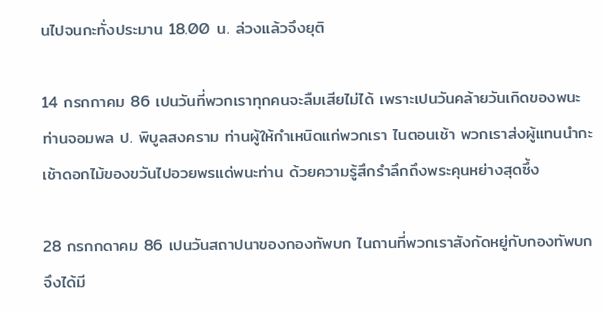นไปจนกะทั่งประมาน 18.00 น. ล่วงแล้วจึงยุติ

14 กรกกาคม 86 เปนวันที่พวกเราทุกคนจะลืมเสียไม่ได้ เพราะเปนวันคล้ายวันเกิดของพนะท่านจอมพล ป. พิบูลสงคราม ท่านผู้ให้กำเหนิดแก่พวกเรา ไนตอนเช้า พวกเราส่งผู้แทนนำกะเช้าดอกไม้ของขวันไปอวยพรแด่พนะท่าน ด้วยความรู้สึกรำลึกถึงพระคุนหย่างสุดซึ้ง

28 กรกกดาคม 86 เปนวันสถาปนาของกองทัพบก ไนถานที่พวกเราสังกัดหยู่กับกองทัพบก จึงได้มี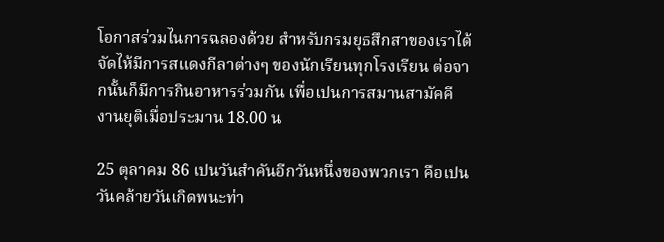โอกาสร่วมไนการฉลองด้วย สำหรับกรมยุธสึกสาของเราได้จัดไห้มีการสแดงกีลาต่างๆ ของนักเรียนทุกโรงเรียน ต่อจากนั้นก็มีการกินอาหารร่วมกัน เพื่อเปนการสมานสามัคคี งานยุติเมื่อประมาน 18.00 น

25 ตุลาคม 86 เปนวันสำคันอีกวันหนึ่งของพวกเรา คือเปนวันคล้ายวันเกิดพนะท่า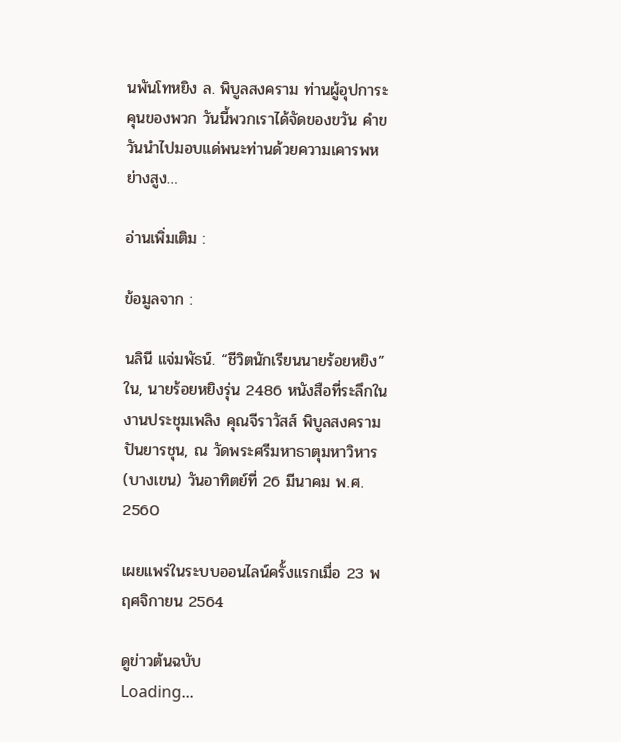นพันโทหยิง ล. พิบูลสงคราม ท่านผู้อุปการะคุนของพวก วันนี้พวกเราได้จัดของขวัน คำขวันนำไปมอบแด่พนะท่านด้วยความเคารพหย่างสูง…

อ่านเพิ่มเติม :

ข้อมูลจาก :

นลินี แจ่มพัธน์. “ชีวิตนักเรียนนายร้อยหยิง” ใน, นายร้อยหยิงรุ่น 2486 หนังสือที่ระลึกในงานประชุมเพลิง คุณจีราวัสส์ พิบูลสงคราม ปันยารชุน, ณ วัดพระศรีมหาธาตุมหาวิหาร (บางเขน) วันอาทิตย์ที่ 26 มีนาคม พ.ศ. 2560

เผยแพร่ในระบบออนไลน์ครั้งแรกเมื่อ 23 พฤศจิกายน 2564

ดูข่าวต้นฉบับ
Loading...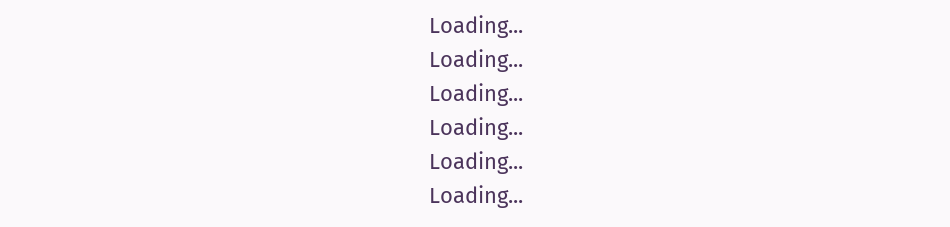Loading...
Loading...
Loading...
Loading...
Loading...
Loading...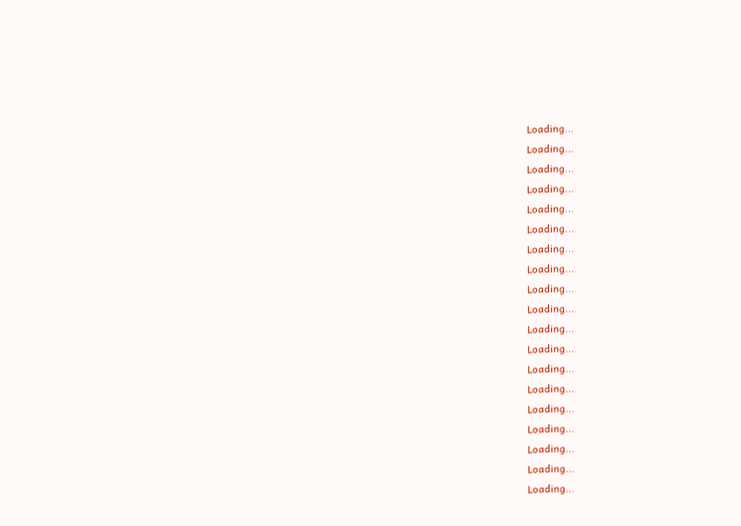Loading...
Loading...
Loading...
Loading...
Loading...
Loading...
Loading...
Loading...
Loading...
Loading...
Loading...
Loading...
Loading...
Loading...
Loading...
Loading...
Loading...
Loading...
Loading...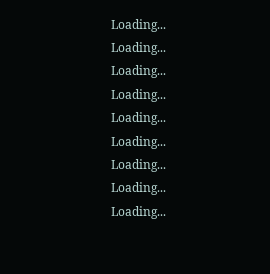Loading...
Loading...
Loading...
Loading...
Loading...
Loading...
Loading...
Loading...
Loading...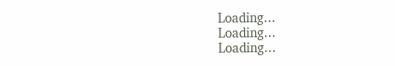Loading...
Loading...
Loading...